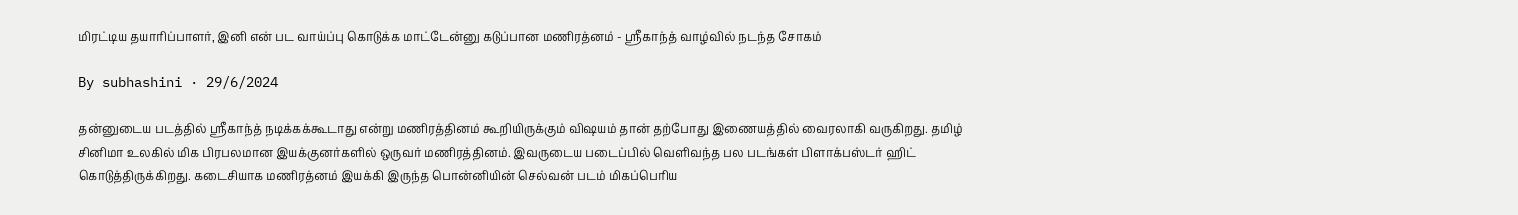மிரட்டிய தயாரிப்பாளர், இனி என் பட வாய்ப்பு கொடுக்க மாட்டேன்னு கடுப்பான மணிரத்னம் - ஸ்ரீகாந்த் வாழ்வில் நடந்த சோகம்

By subhashini · 29/6/2024

தன்னுடைய படத்தில் ஸ்ரீகாந்த் நடிக்கக்கூடாது என்று மணிரத்தினம் கூறியிருக்கும் விஷயம் தான் தற்போது இணையத்தில் வைரலாகி வருகிறது. தமிழ் சினிமா உலகில் மிக பிரபலமான இயக்குனர்களில் ஒருவர் மணிரத்தினம். இவருடைய படைப்பில் வெளிவந்த பல படங்கள் பிளாக்பஸ்டர் ஹிட் கொடுத்திருக்கிறது. கடைசியாக மணிரத்னம் இயக்கி இருந்த பொன்னியின் செல்வன் படம் மிகப்பெரிய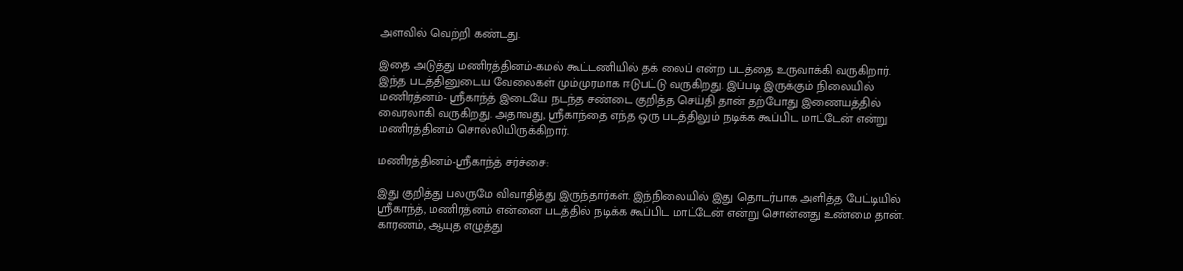அளவில் வெற்றி கண்டது.

இதை அடுத்து மணிரத்தினம்-கமல் கூட்டணியில் தக் லைப் என்ற படத்தை உருவாக்கி வருகிறார். இந்த படத்தினுடைய வேலைகள் மும்முரமாக ஈடுபட்டு வருகிறது. இப்படி இருக்கும் நிலையில் மணிரத்னம்- ஸ்ரீகாந்த் இடையே நடந்த சண்டை குறித்த செய்தி தான் தற்போது இணையத்தில் வைரலாகி வருகிறது. அதாவது, ஸ்ரீகாந்தை எந்த ஒரு படத்திலும் நடிக்க கூப்பிட மாட்டேன் என்று மணிரத்தினம் சொல்லியிருக்கிறார்.

மணிரத்தினம்-ஸ்ரீகாந்த் சர்ச்சை:

இது குறித்து பலருமே விவாதித்து இருந்தார்கள். இந்நிலையில் இது தொடர்பாக அளித்த பேட்டியில் ஸ்ரீகாந்த், மணிரத்னம் என்னை படத்தில் நடிக்க கூப்பிட மாட்டேன் என்று சொன்னது உண்மை தான். காரணம், ஆயுத எழுத்து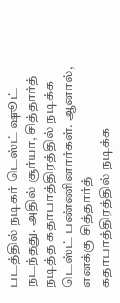படத்தில் நடிகர் டெஸ்ட் ஷூட் நடந்தது. அதில் சூர்யா, சித்தார்த் நடித்த கதாபாத்திரத்தில் நடிக்க டெஸ்ட் பண்ணினார்கள். ஆனால், எனக்கு சித்தார்த் கதாபாத்திரத்தில் நடிக்க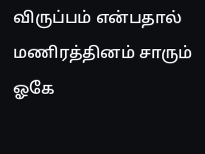விருப்பம் என்பதால் மணிரத்தினம் சாரும் ஓகே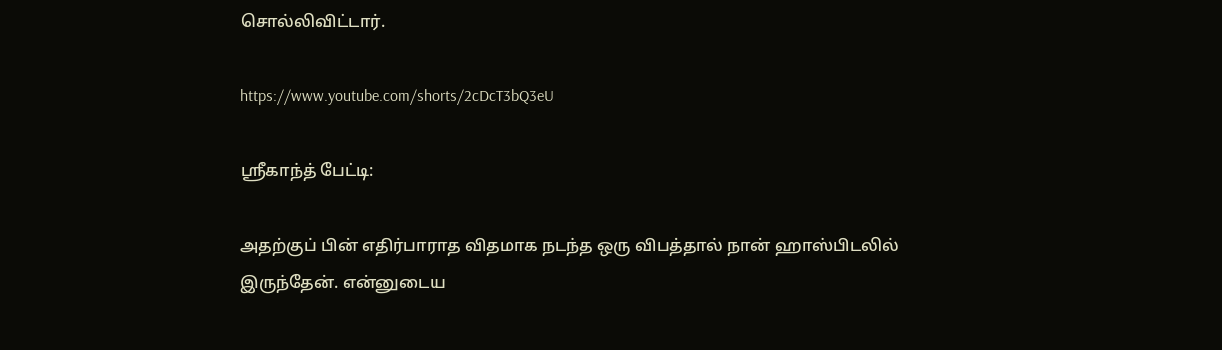சொல்லிவிட்டார்.

https://www.youtube.com/shorts/2cDcT3bQ3eU

ஸ்ரீகாந்த் பேட்டி:

அதற்குப் பின் எதிர்பாராத விதமாக நடந்த ஒரு விபத்தால் நான் ஹாஸ்பிடலில் இருந்தேன். என்னுடைய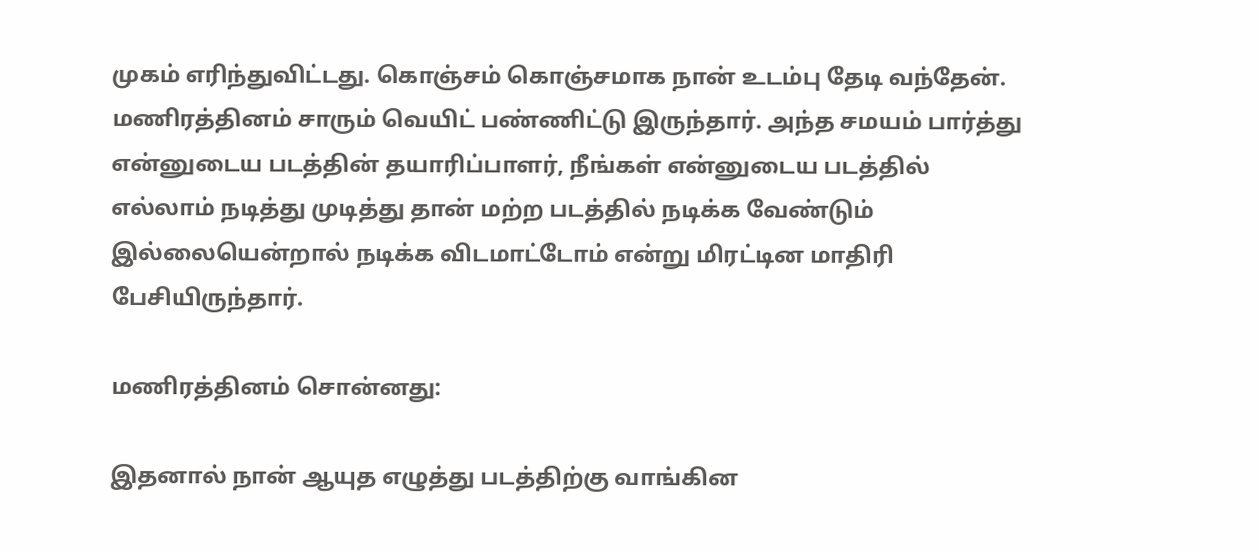முகம் எரிந்துவிட்டது. கொஞ்சம் கொஞ்சமாக நான் உடம்பு தேடி வந்தேன். மணிரத்தினம் சாரும் வெயிட் பண்ணிட்டு இருந்தார். அந்த சமயம் பார்த்து என்னுடைய படத்தின் தயாரிப்பாளர், நீங்கள் என்னுடைய படத்தில் எல்லாம் நடித்து முடித்து தான் மற்ற படத்தில் நடிக்க வேண்டும் இல்லையென்றால் நடிக்க விடமாட்டோம் என்று மிரட்டின மாதிரி பேசியிருந்தார்.

மணிரத்தினம் சொன்னது:

இதனால் நான் ஆயுத எழுத்து படத்திற்கு வாங்கின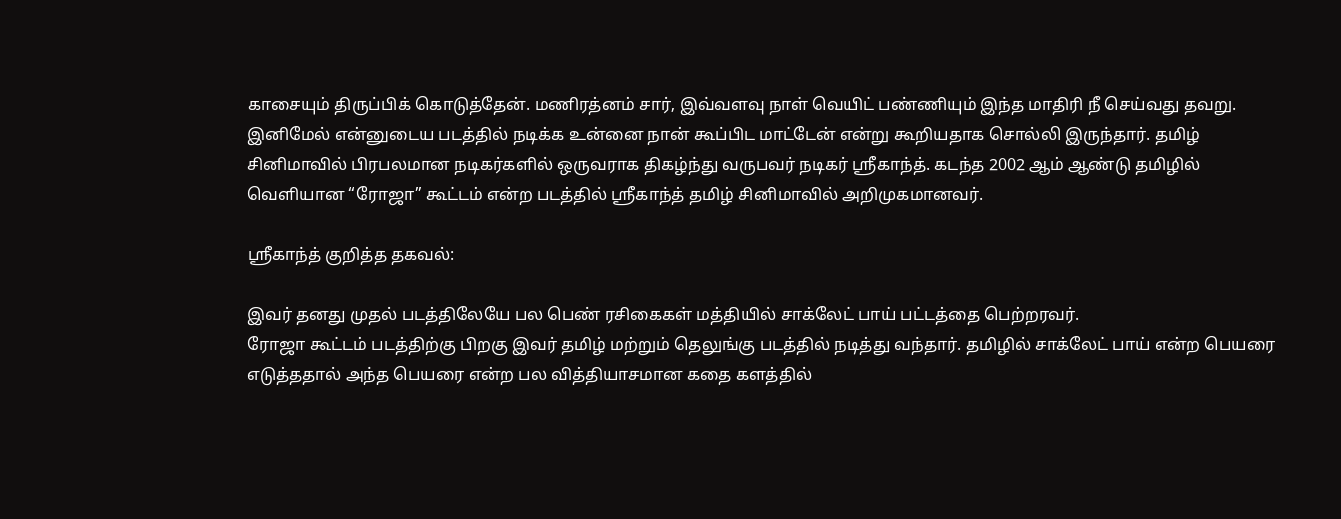காசையும் திருப்பிக் கொடுத்தேன். மணிரத்னம் சார், இவ்வளவு நாள் வெயிட் பண்ணியும் இந்த மாதிரி நீ செய்வது தவறு. இனிமேல் என்னுடைய படத்தில் நடிக்க உன்னை நான் கூப்பிட மாட்டேன் என்று கூறியதாக சொல்லி இருந்தார். தமிழ் சினிமாவில் பிரபலமான நடிகர்களில் ஒருவராக திகழ்ந்து வருபவர் நடிகர் ஸ்ரீகாந்த். கடந்த 2002 ஆம் ஆண்டு தமிழில் வெளியான “ரோஜா” கூட்டம் என்ற படத்தில் ஸ்ரீகாந்த் தமிழ் சினிமாவில் அறிமுகமானவர்.

ஸ்ரீகாந்த் குறித்த தகவல்:

இவர் தனது முதல் படத்திலேயே பல பெண் ரசிகைகள் மத்தியில் சாக்லேட் பாய் பட்டத்தை பெற்றரவர்.
ரோஜா கூட்டம் படத்திற்கு பிறகு இவர் தமிழ் மற்றும் தெலுங்கு படத்தில் நடித்து வந்தார். தமிழில் சாக்லேட் பாய் என்ற பெயரை எடுத்ததால் அந்த பெயரை என்ற பல வித்தியாசமான கதை களத்தில்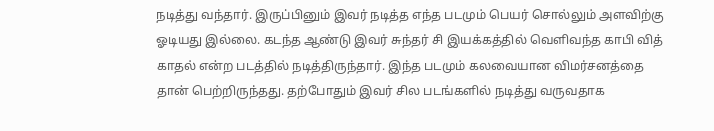நடித்து வந்தார். இருப்பினும் இவர் நடித்த எந்த படமும் பெயர் சொல்லும் அளவிற்கு ஓடியது இல்லை. கடந்த ஆண்டு இவர் சுந்தர் சி இயக்கத்தில் வெளிவந்த காபி வித் காதல் என்ற படத்தில் நடித்திருந்தார். இந்த படமும் கலவையான விமர்சனத்தை தான் பெற்றிருந்தது. தற்போதும் இவர் சில படங்களில் நடித்து வருவதாக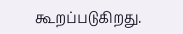கூறப்படுகிறது.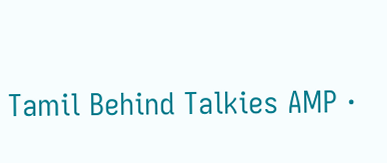Tamil Behind Talkies AMP ·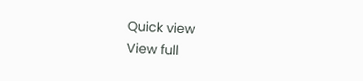Quick view
View full